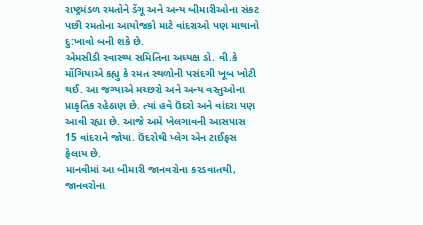રાષ્ટ્રમંડળ રમતોને ડેંગૂ અને અન્ય બીમારીઓના સંકટ પછી રમતોના આયોજકો માટે વાંદરાઓ પણ માથાનો દુ:ખાવો બની શકે છે.
એમસીડી સ્વાસ્થ્ય સમિતિના અધ્યક્ષ ડો. વી.કે મોંગિયાએ કહ્યુ કે રમત સ્થળોની પસંદગી ખૂબ ખોટી થઈ. આ જગ્યાએ મચ્છરો અને અન્ય વસ્તુઓના પ્રાકૃતિક રહેઠાણ છે. ત્યાં હવે ઉંદરો અને વાંદરા પણ આવી રહ્યા છે. આજે અમે ખેલગાવની આસપાસ 15 વાંદરાને જોયા. ઉંદરોથી પ્લેગ એન ટાઈફસ ફેલાય છે.
માનવીમાં આ બીમારી જાનવરોના કરડવાતથી, જાનવરોના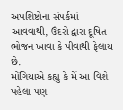અપશિષ્ટોના સંપર્કમાં આવવાથી, ઉંદરો દ્વારા દૂષિત ભોજન ખાવા કે પીવાથી ફેલાય છે.
મોંગિયાએ કહ્યુ કે મેં આ વિશે પહેલા પણ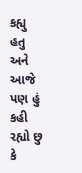કહ્યુ હતુ અને આજે પણ હું કહી રહ્યો છુ કે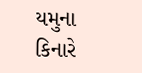યમુના કિનારે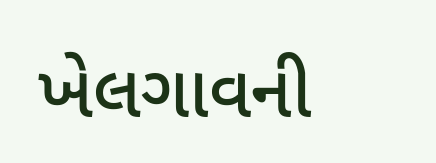ખેલગાવની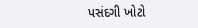પસંદગી ખોટો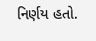નિર્ણય હતો.